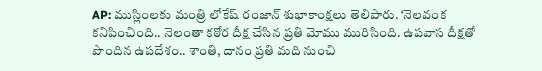AP: ముస్లింలకు మంత్రి లోకేష్ రంజాన్ శుభాకాంక్షలు తెలిపారు. ‘నెలవంక కనిపించింది.. నెలంతా కఠోర దీక్ష చేసిన ప్రతి మోము మురిసింది. ఉపవాస దీక్షతో పొందిన ఉపదేశం.. శాంతి, దానం ప్రతి మది నుంచి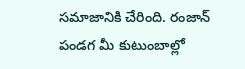సమాజానికి చేరింది. రంజాన్ పండగ మీ కుటుంబాల్లో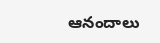ఆనందాలు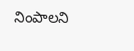నింపాలని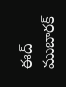ఈద్ ముబారక్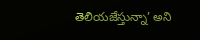తెలియజేస్తున్నా’ అని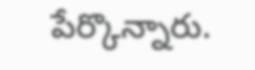పేర్కొన్నారు.